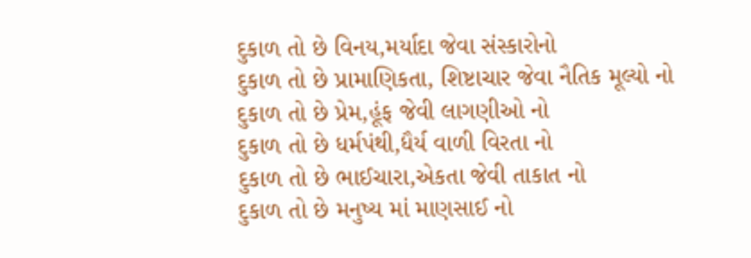દુકાળ તો છે વિનય,મર્યાદા જેવા સંસ્કારોનો
દુકાળ તો છે પ્રામાણિકતા, શિષ્ટાચાર જેવા નૈતિક મૂલ્યો નો
દુકાળ તો છે પ્રેમ,હૂંફ જેવી લાગણીઓ નો
દુકાળ તો છે ધર્મપંથી,ધૈર્ય વાળી વિરતા નો
દુકાળ તો છે ભાઈચારા,એકતા જેવી તાકાત નો
દુકાળ તો છે મનુષ્ય માં માણસાઈ નો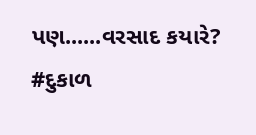પણ......વરસાદ કયારે?
#દુકાળ